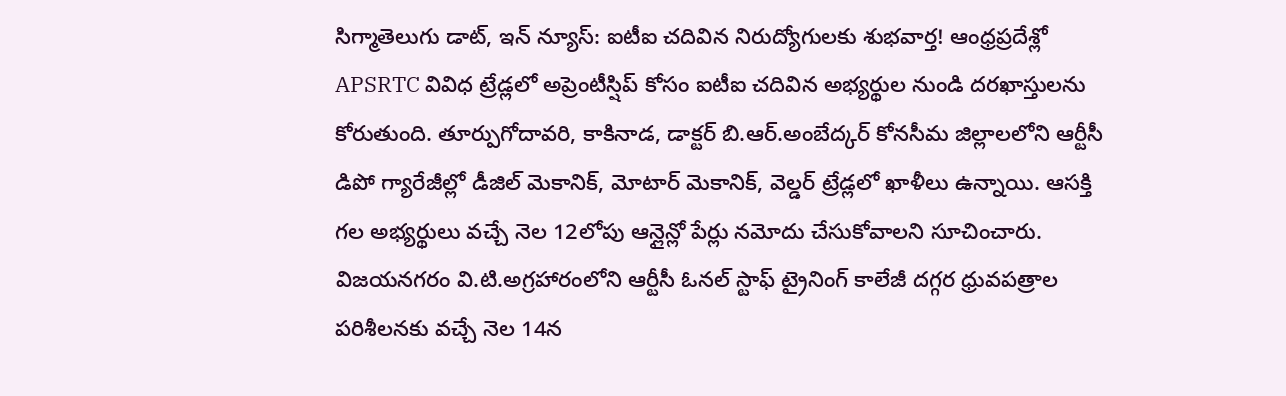సిగ్మాతెలుగు డాట్, ఇన్ న్యూస్: ఐటీఐ చదివిన నిరుద్యోగులకు శుభవార్త! ఆంధ్రప్రదేశ్లో APSRTC వివిధ ట్రేడ్లలో అప్రెంటీస్షిప్ కోసం ఐటీఐ చదివిన అభ్యర్థుల నుండి దరఖాస్తులను కోరుతుంది. తూర్పుగోదావరి, కాకినాడ, డాక్టర్ బి.ఆర్.అంబేద్కర్ కోనసీమ జిల్లాలలోని ఆర్టీసీ డిపో గ్యారేజీల్లో డీజిల్ మెకానిక్, మోటార్ మెకానిక్, వెల్డర్ ట్రేడ్లలో ఖాళీలు ఉన్నాయి. ఆసక్తి గల అభ్యర్థులు వచ్చే నెల 12లోపు ఆన్లైన్లో పేర్లు నమోదు చేసుకోవాలని సూచించారు. విజయనగరం వి.టి.అగ్రహారంలోని ఆర్టీసీ ఓనల్ స్టాఫ్ ట్రైనింగ్ కాలేజీ దగ్గర ధ్రువపత్రాల పరిశీలనకు వచ్చే నెల 14న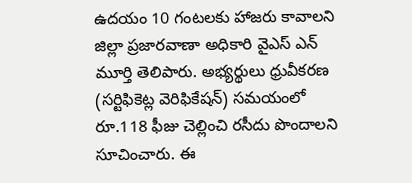ఉదయం 10 గంటలకు హాజరు కావాలని జిల్లా ప్రజారవాణా అధికారి వైఎస్ ఎన్ మూర్తి తెలిపారు. అభ్యర్థులు ధ్రువీకరణ (సర్టిఫికెట్ల వెరిఫికేషన్) సమయంలో రూ.118 ఫీజు చెల్లించి రసీదు పొందాలని సూచించారు. ఈ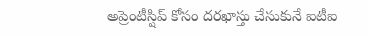అప్రెంటీస్షిప్ కోసం దరఖాస్తు చేసుకునే ఐటీఐ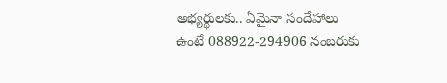అభ్యర్థులకు.. ఏమైనా సందేహాలు ఉంటే 088922-294906 నంబరుకు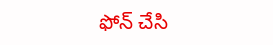ఫోన్ చేసి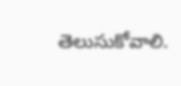తెలుసుకోవాలి.